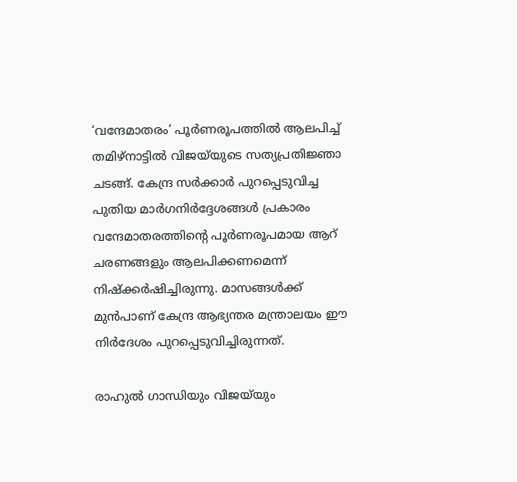‘വന്ദേമാതരം’ പൂര്‍ണരൂപത്തില്‍ ആലപിച്ച് തമിഴ്നാട്ടില്‍ വിജയ്‌യുടെ സത്യപ്രതിജ്ഞാ ചടങ്ങ്. കേന്ദ്ര സർക്കാർ പുറപ്പെടുവിച്ച പുതിയ മാർഗനിർദ്ദേശങ്ങൾ പ്രകാരം വന്ദേമാതരത്തിന്റെ പൂര്‍ണരൂപമായ ആറ് ചരണങ്ങളും ആലപിക്കണമെന്ന് നിഷ്ക്കര്‍ഷിച്ചിരുന്നു. മാസങ്ങള്‍ക്ക് മുന്‍പാണ് കേന്ദ്ര ആഭ്യന്തര മന്ത്രാലയം ഈ നിര്‍ദേശം പുറപ്പെടുവിച്ചിരുന്നത്.

രാഹുൽ ഗാന്ധിയും വിജയ്‌യും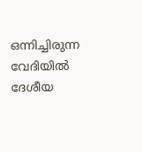ഒന്നിച്ചിരുന്ന വേദിയില്‍ ദേശീയ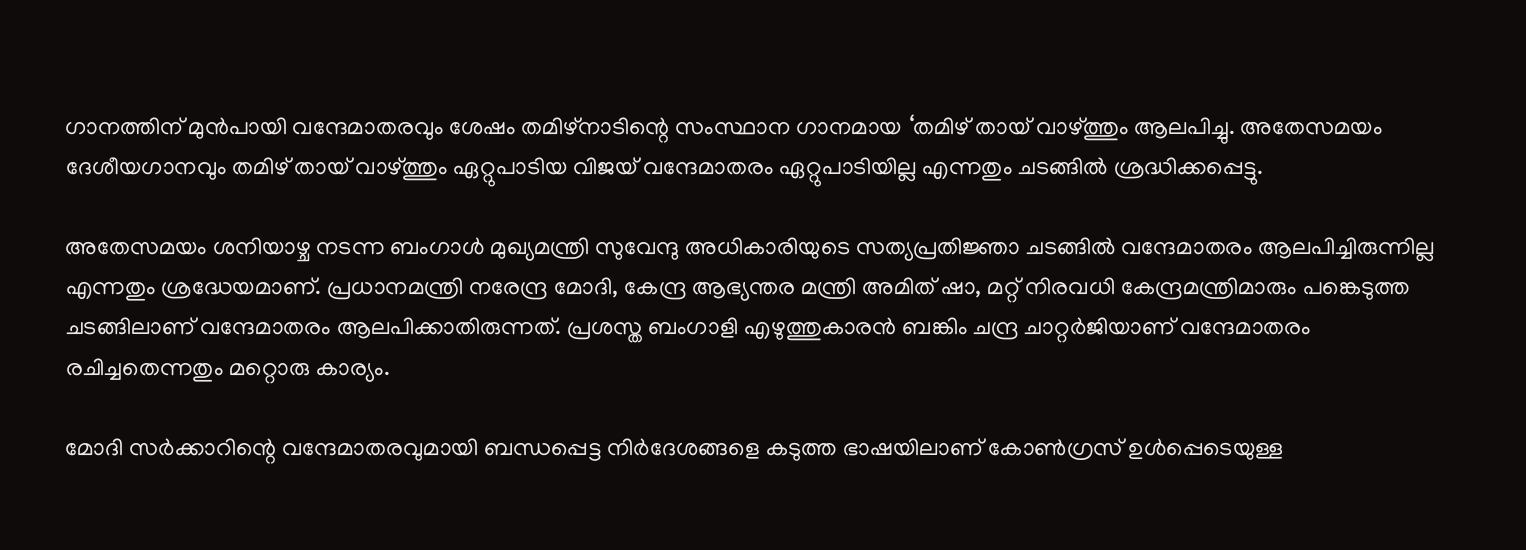ഗാനത്തിന് മുൻപായി വന്ദേമാതരവും ശേഷം തമിഴ്നാടിന്റെ സംസ്ഥാന ഗാനമായ ‘തമിഴ് തായ് വാഴ്ത്തും ആലപിച്ചു. അതേസമയം ദേശീയഗാനവും തമിഴ് തായ് വാഴ്ത്തും ഏറ്റുപാടിയ വിജയ് വന്ദേമാതരം ഏറ്റുപാടിയില്ല എന്നതും ചടങ്ങില്‍ ശ്രദ്ധിക്കപ്പെട്ടു.

അതേസമയം ശനിയാഴ്ച നടന്ന ബംഗാൾ മുഖ്യമന്ത്രി സുവേന്ദു അധികാരിയുടെ സത്യപ്രതിജ്ഞാ ചടങ്ങിൽ വന്ദേമാതരം ആലപിച്ചിരുന്നില്ല എന്നതും ശ്രദ്ധേയമാണ്. പ്രധാനമന്ത്രി നരേന്ദ്ര മോദി, കേന്ദ്ര ആഭ്യന്തര മന്ത്രി അമിത് ഷാ, മറ്റ് നിരവധി കേന്ദ്രമന്ത്രിമാരും പങ്കെടുത്ത ചടങ്ങിലാണ് വന്ദേമാതരം ആലപിക്കാതിരുന്നത്. പ്രശസ്ത ബംഗാളി എഴുത്തുകാരൻ ബങ്കിം ചന്ദ്ര ചാറ്റര്‍ജിയാണ് വന്ദേമാതരം രചിച്ചതെന്നതും മറ്റൊരു കാര്യം.

മോദി സര്‍ക്കാറിന്റെ വന്ദേമാതരവുമായി ബന്ധപ്പെട്ട നിര്‍ദേശങ്ങളെ കടുത്ത ഭാഷയിലാണ് കോണ്‍ഗ്രസ് ഉള്‍പ്പെടെയുള്ള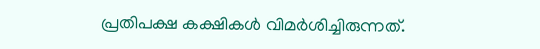പ്രതിപക്ഷ കക്ഷികള്‍ വിമര്‍ശിച്ചിരുന്നത്.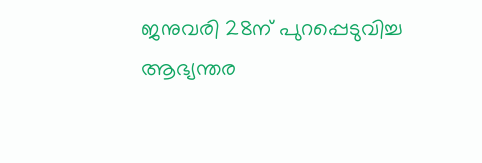ജനുവരി 28ന് പുറപ്പെടുവിച്ച ആഭ്യന്തര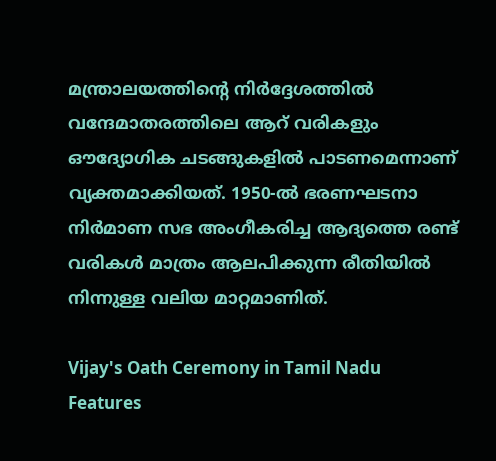മന്ത്രാലയത്തിന്റെ നിർദ്ദേശത്തില്‍ വന്ദേമാതരത്തിലെ ആറ് വരികളും ഔദ്യോഗിക ചടങ്ങുകളിൽ പാടണമെന്നാണ് വ്യക്തമാക്കിയത്. 1950-ൽ ഭരണഘടനാ നിർമാണ സഭ അംഗീകരിച്ച ആദ്യത്തെ രണ്ട് വരികൾ മാത്രം ആലപിക്കുന്ന രീതിയിൽ നിന്നുള്ള വലിയ മാറ്റമാണിത്.

Vijay's Oath Ceremony in Tamil Nadu Features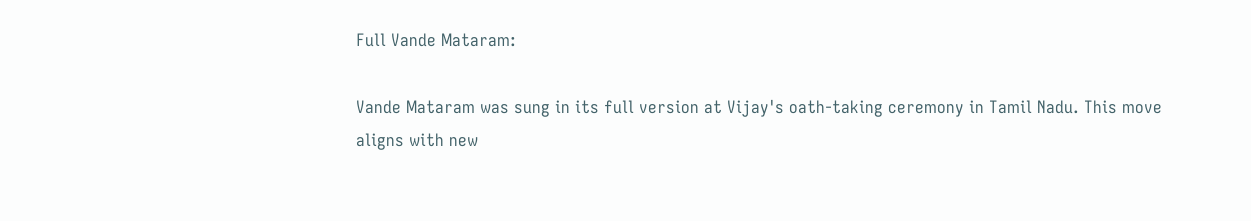Full Vande Mataram:

Vande Mataram was sung in its full version at Vijay's oath-taking ceremony in Tamil Nadu. This move aligns with new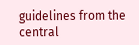guidelines from the central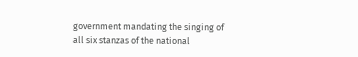government mandating the singing of all six stanzas of the national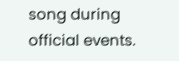song during official events.